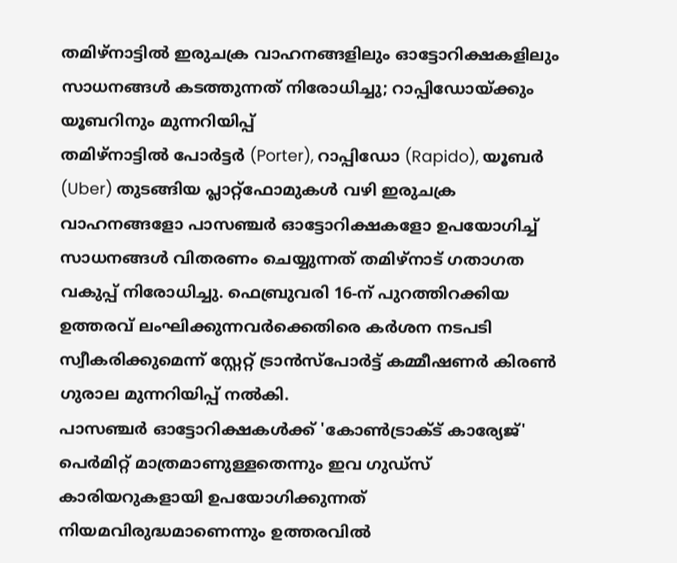തമിഴ്നാട്ടിൽ ഇരുചക്ര വാഹനങ്ങളിലും ഓട്ടോറിക്ഷകളിലും സാധനങ്ങൾ കടത്തുന്നത് നിരോധിച്ചു; റാപ്പിഡോയ്ക്കും യൂബറിനും മുന്നറിയിപ്പ്
തമിഴ്നാട്ടിൽ പോർട്ടർ (Porter), റാപ്പിഡോ (Rapido), യൂബർ (Uber) തുടങ്ങിയ പ്ലാറ്റ്ഫോമുകൾ വഴി ഇരുചക്ര വാഹനങ്ങളോ പാസഞ്ചർ ഓട്ടോറിക്ഷകളോ ഉപയോഗിച്ച് സാധനങ്ങൾ വിതരണം ചെയ്യുന്നത് തമിഴ്നാട് ഗതാഗത വകുപ്പ് നിരോധിച്ചു. ഫെബ്രുവരി 16-ന് പുറത്തിറക്കിയ ഉത്തരവ് ലംഘിക്കുന്നവർക്കെതിരെ കർശന നടപടി സ്വീകരിക്കുമെന്ന് സ്റ്റേറ്റ് ട്രാൻസ്പോർട്ട് കമ്മീഷണർ കിരൺ ഗുരാല മുന്നറിയിപ്പ് നൽകി.
പാസഞ്ചർ ഓട്ടോറിക്ഷകൾക്ക് 'കോൺട്രാക്ട് കാര്യേജ്' പെർമിറ്റ് മാത്രമാണുള്ളതെന്നും ഇവ ഗുഡ്സ് കാരിയറുകളായി ഉപയോഗിക്കുന്നത് നിയമവിരുദ്ധമാണെന്നും ഉത്തരവിൽ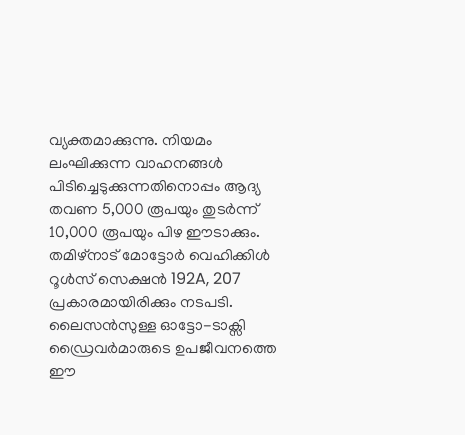വ്യക്തമാക്കുന്നു. നിയമം ലംഘിക്കുന്ന വാഹനങ്ങൾ പിടിച്ചെടുക്കുന്നതിനൊപ്പം ആദ്യ തവണ 5,000 രൂപയും തുടർന്ന് 10,000 രൂപയും പിഴ ഈടാക്കും. തമിഴ്നാട് മോട്ടോർ വെഹിക്കിൾ റൂൾസ് സെക്ഷൻ 192A, 207 പ്രകാരമായിരിക്കും നടപടി.
ലൈസൻസുള്ള ഓട്ടോ-ടാക്സി ഡ്രൈവർമാരുടെ ഉപജീവനത്തെ ഈ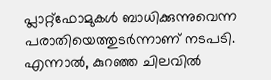പ്ലാറ്റ്ഫോമുകൾ ബാധിക്കുന്നുവെന്ന പരാതിയെത്തുടർന്നാണ് നടപടി. എന്നാൽ, കുറഞ്ഞ ചിലവിൽ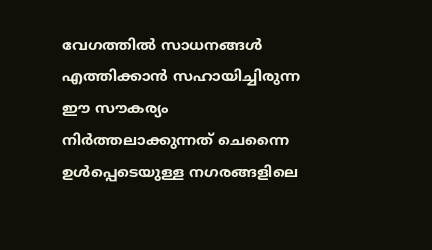വേഗത്തിൽ സാധനങ്ങൾ എത്തിക്കാൻ സഹായിച്ചിരുന്ന ഈ സൗകര്യം നിർത്തലാക്കുന്നത് ചെന്നൈ ഉൾപ്പെടെയുള്ള നഗരങ്ങളിലെ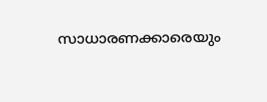സാധാരണക്കാരെയും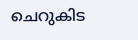ചെറുകിട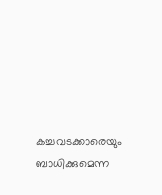കച്ചവടക്കാരെയും ബാധിക്കുമെന്ന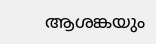ആശങ്കയും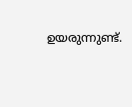ഉയരുന്നുണ്ട്.